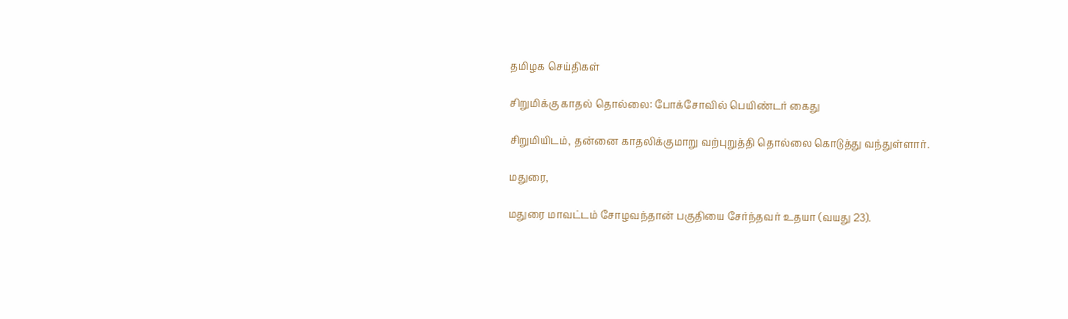தமிழக செய்திகள்

சிறுமிக்கு காதல் தொல்லை: போக்சோவில் பெயிண்டர் கைது

சிறுமியிடம், தன்னை காதலிக்குமாறு வற்புறுத்தி தொல்லை கொடுத்து வந்துள்ளார்.

மதுரை,

மதுரை மாவட்டம் சோழவந்தான் பகுதியை சேர்ந்தவர் உதயா (வயது 23).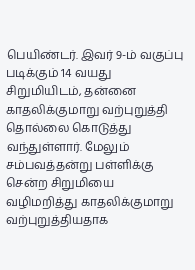பெயிண்டர். இவர் 9-ம் வகுப்பு படிக்கும் 14 வயது சிறுமியிடம், தன்னை காதலிக்குமாறு வற்புறுத்தி தொல்லை கொடுத்து வந்துள்ளார். மேலும் சம்பவத்தன்று பள்ளிக்கு சென்ற சிறுமியை வழிமறித்து காதலிக்குமாறு வற்புறுத்தியதாக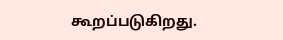கூறப்படுகிறது.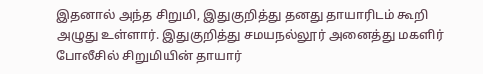இதனால் அந்த சிறுமி, இதுகுறித்து தனது தாயாரிடம் கூறி அழுது உள்ளார். இதுகுறித்து சமயநல்லூர் அனைத்து மகளிர் போலீசில் சிறுமியின் தாயார்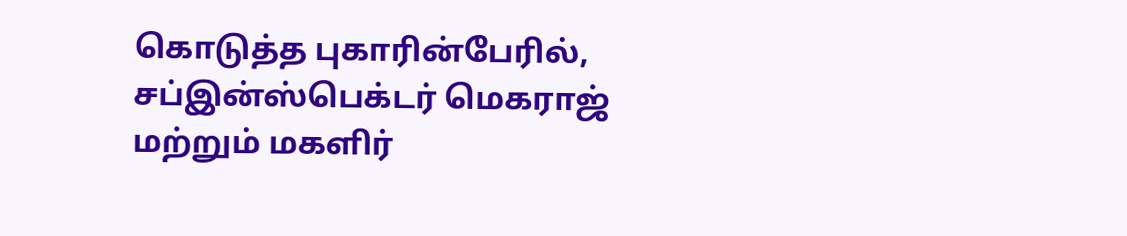கொடுத்த புகாரின்பேரில், சப்இன்ஸ்பெக்டர் மெகராஜ் மற்றும் மகளிர்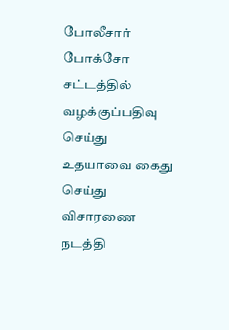போலீசார் போக்சோ சட்டத்தில் வழக்குப்பதிவு செய்து உதயாவை கைது செய்து விசாரணை நடத்தி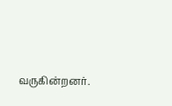வருகின்றனர்.